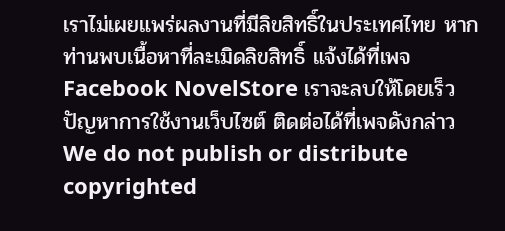เราไม่เผยแพร่ผลงานที่มีลิขสิทธิ์ในประเทศไทย หากท่านพบเนื้อหาที่ละเมิดลิขสิทธิ์ แจ้งได้ที่เพจ Facebook NovelStore เราจะลบให้โดยเร็ว
ปัญหาการใช้งานเว็บไซต์ ติดต่อได้ที่เพจดังกล่าว
We do not publish or distribute copyrighted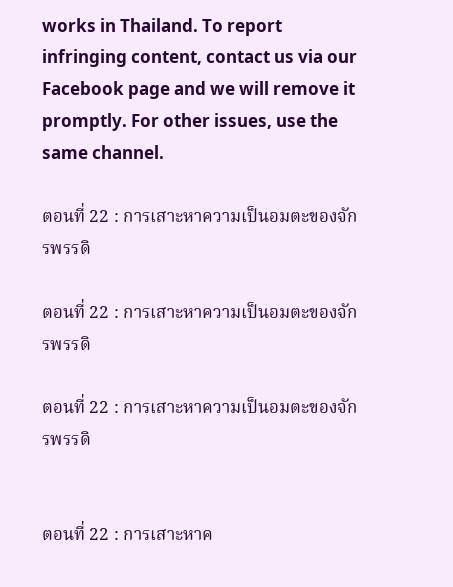works in Thailand. To report infringing content, contact us via our Facebook page and we will remove it promptly. For other issues, use the same channel.

ตอนที่ 22 : การเสาะหาความเป็นอมตะของจักรพรรดิ

ตอนที่ 22 : การเสาะหาความเป็นอมตะของจักรพรรดิ

ตอนที่ 22 : การเสาะหาความเป็นอมตะของจักรพรรดิ


ตอนที่ 22 : การเสาะหาค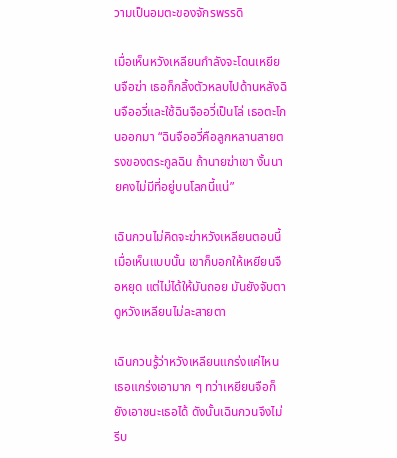วามเป็นอมตะของจักรพรรดิ

เมื่อเห็นหวังเหลียนกำลังจะโดนเหยียนจือฆ่า เธอก็กลิ้งตัวหลบไปด้านหลังฉินจืออวี่และใช้ฉินจืออวี่เป็นโล่ เธอตะโกนออกมา “ฉินจืออวี่คือลูกหลานสายตรงของตระกูลฉิน ถ้านายฆ่าเขา งั้นนายคงไม่มีที่อยู่บนโลกนี้แน่”

เฉินกวนไม่คิดจะฆ่าหวังเหลียนตอนนี้ เมื่อเห็นแบบนั้น เขาก็บอกให้เหยียนจือหยุด แต่ไม่ได้ให้มันถอย มันยังจับตาดูหวังเหลียนไม่ละสายตา

เฉินกวนรู้ว่าหวังเหลียนแกร่งแค่ไหน เธอแกร่งเอามาก ๆ ทว่าเหยียนจือก็ยังเอาชนะเธอได้ ดังนั้นเฉินกวนจึงไม่รีบ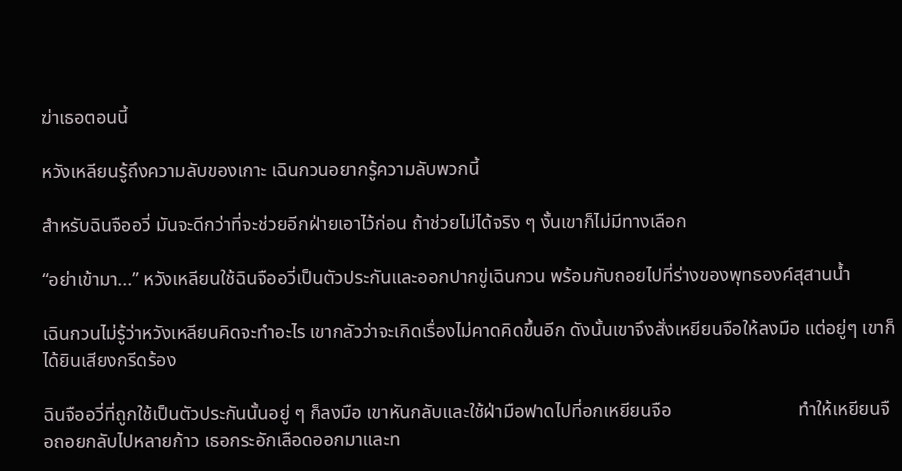ฆ่าเธอตอนนี้

หวังเหลียนรู้ถึงความลับของเกาะ เฉินกวนอยากรู้ความลับพวกนี้

สำหรับฉินจืออวี่ มันจะดีกว่าที่จะช่วยอีกฝ่ายเอาไว้ก่อน ถ้าช่วยไม่ได้จริง ๆ งั้นเขาก็ไม่มีทางเลือก

“อย่าเข้ามา...” หวังเหลียนใช้ฉินจืออวี่เป็นตัวประกันและออกปากขู่เฉินกวน พร้อมกับถอยไปที่ร่างของพุทธองค์สุสานน้ำ

เฉินกวนไม่รู้ว่าหวังเหลียนคิดจะทำอะไร เขากลัวว่าจะเกิดเรื่องไม่คาดคิดขึ้นอีก ดังนั้นเขาจึงสั่งเหยียนจือให้ลงมือ แต่อยู่ๆ เขาก็ได้ยินเสียงกรีดร้อง

ฉินจืออวี่ที่ถูกใช้เป็นตัวประกันนั้นอยู่ ๆ ก็ลงมือ เขาหันกลับและใช้ฝ่ามือฟาดไปที่อกเหยียนจือ                           ทำให้เหยียนจือถอยกลับไปหลายก้าว เธอกระอักเลือดออกมาและท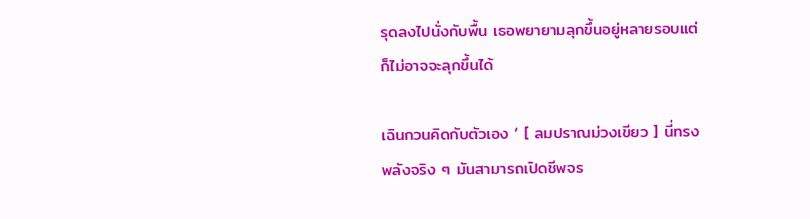รุดลงไปนั่งกับพื้น เธอพยายามลุกขึ้นอยู่หลายรอบแต่ก็ไม่อาจจะลุกขึ้นได้

เฉินกวนคิดกับตัวเอง ‘ [ ลมปราณม่วงเขียว ] นี่ทรงพลังจริง ๆ มันสามารถเปิดชีพจร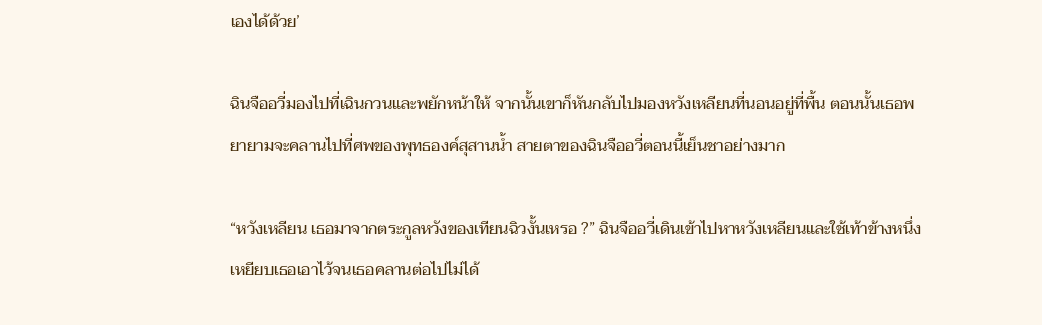เองได้ด้วย’

ฉินจืออวี่มองไปที่เฉินกวนและพยักหน้าให้ จากนั้นเขาก็หันกลับไปมองหวังเหลียนที่นอนอยู่ที่พื้น ตอนนั้นเธอพยายามจะคลานไปที่ศพของพุทธองค์สุสานน้ำ สายตาของฉินจืออวี่ตอนนี้เย็นชาอย่างมาก

“หวังเหลียน เธอมาจากตระกูลหวังของเทียนฉิวงั้นเหรอ ?” ฉินจืออวี่เดินเข้าไปหาหวังเหลียนและใช้เท้าข้างหนึ่งเหยียบเธอเอาไว้จนเธอคลานต่อไปไม่ได้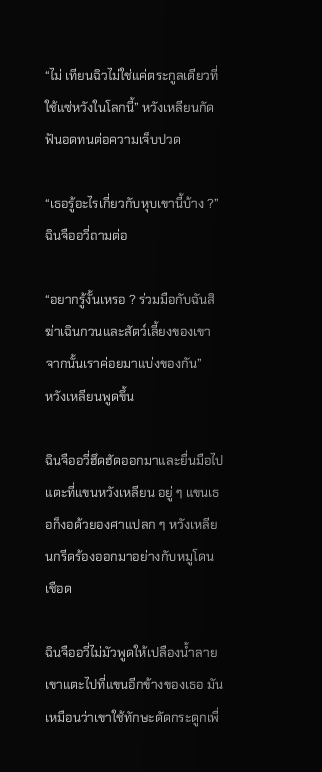“ไม่ เทียนฉิวไม่ใช่แค่ตระกูลเดียวที่ใช้แซ่หวังในโลกนี้” หวังเหลียนกัดฟันอดทนต่อความเจ็บปวด

“เธอรู้อะไรเกี่ยวกับหุบเขานี้บ้าง ?” ฉินจืออวี่ถามต่อ

“อยากรู้งั้นเหรอ ? ร่วมมือกับฉันสิ ฆ่าเฉินกวนและสัตว์เลี้ยงของเขา จากนั้นเราค่อยมาแบ่งของกัน”             หวังเหลียนพูดขึ้น

ฉินจืออวี่ฮึดฮัดออกมาและยื่นมือไปแตะที่แขนหวังเหลียน อยู่ ๆ แขนเธอก็งอด้วยองศาแปลก ๆ หวังเหลียนกรีดร้องออกมาอย่างกับหมูโดนเชือด

ฉินจืออวี่ไม่มัวพูดให้เปลืองน้ำลาย เขาแตะไปที่แขนอีกข้างของเธอ มันเหมือนว่าเขาใช้ทักษะดัดกระดูกเพื่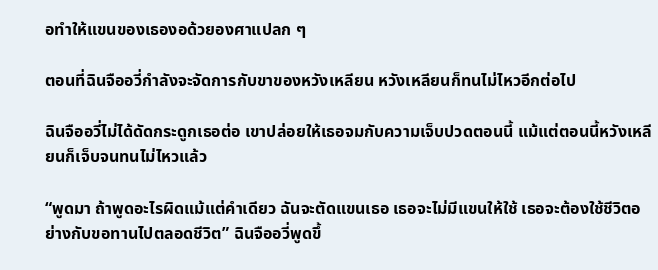อทำให้แขนของเธองอด้วยองศาแปลก ๆ

ตอนที่ฉินจืออวี่กำลังจะจัดการกับขาของหวังเหลียน หวังเหลียนก็ทนไม่ไหวอีกต่อไป

ฉินจืออวี่ไม่ได้ดัดกระดูกเธอต่อ เขาปล่อยให้เธอจมกับความเจ็บปวดตอนนี้ แม้แต่ตอนนี้หวังเหลียนก็เจ็บจนทนไม่ไหวแล้ว

“พูดมา ถ้าพูดอะไรผิดแม้แต่คำเดียว ฉันจะตัดแขนเธอ เธอจะไม่มีแขนให้ใช้ เธอจะต้องใช้ชีวิตอย่างกับขอทานไปตลอดชีวิต” ฉินจืออวี่พูดขึ้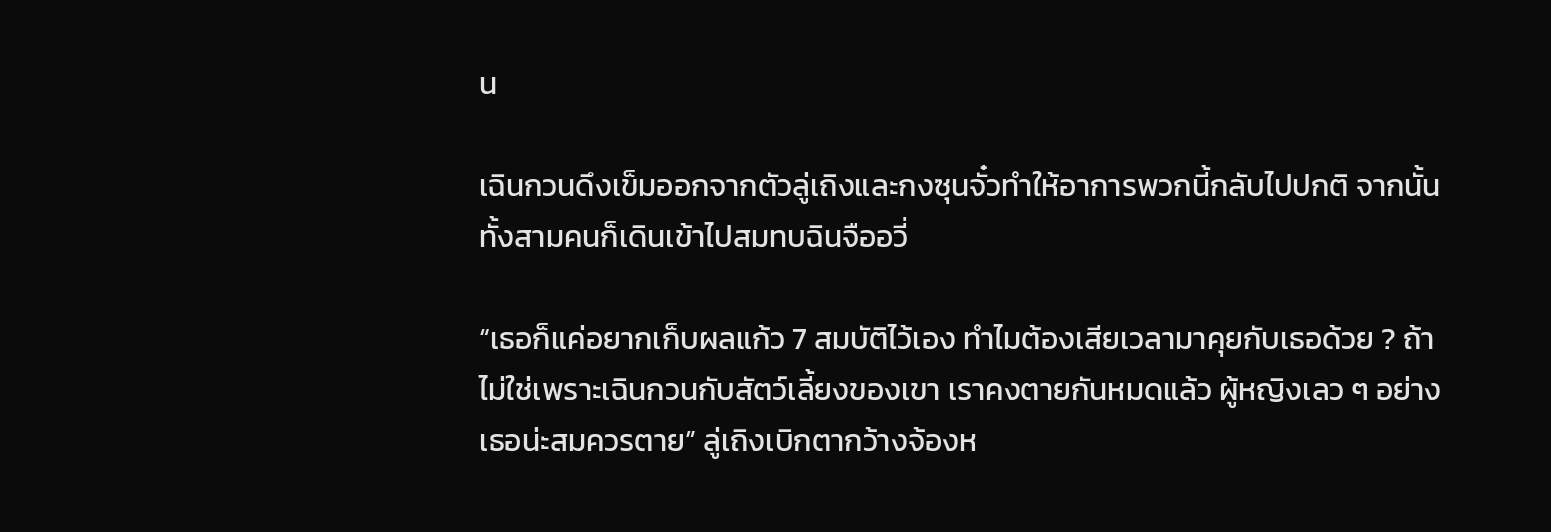น

เฉินกวนดึงเข็มออกจากตัวลู่เถิงและกงซุนจั๋วทำให้อาการพวกนี้กลับไปปกติ จากนั้นทั้งสามคนก็เดินเข้าไปสมทบฉินจืออวี่

“เธอก็แค่อยากเก็บผลแก้ว 7 สมบัติไว้เอง ทำไมต้องเสียเวลามาคุยกับเธอด้วย ? ถ้าไม่ใช่เพราะเฉินกวนกับสัตว์เลี้ยงของเขา เราคงตายกันหมดแล้ว ผู้หญิงเลว ๆ อย่างเธอน่ะสมควรตาย” ลู่เถิงเบิกตากว้างจ้องห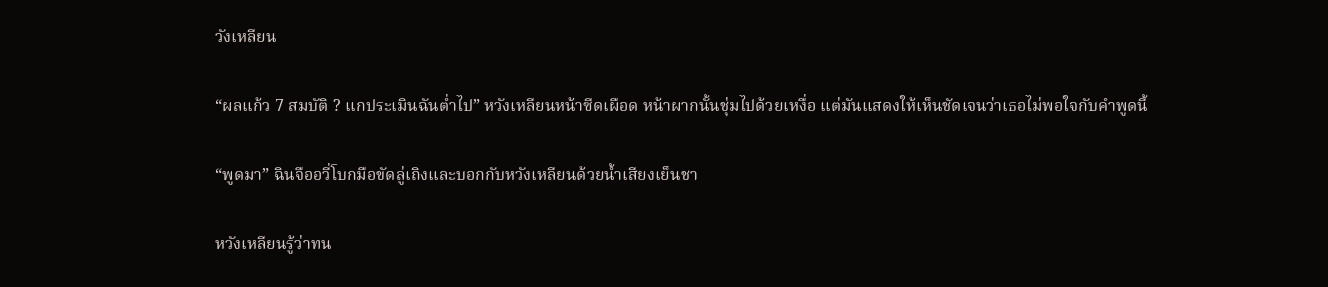วังเหลียน

“ผลแก้ว 7 สมบัติ ? แกประเมินฉันต่ำไป” หวังเหลียนหน้าซีดเผือด หน้าผากนั้นชุ่มไปด้วยเหงื่อ แต่มันแสดงให้เห็นชัดเจนว่าเธอไม่พอใจกับคำพูดนี้

“พูดมา” ฉินจืออวี่โบกมือขัดลู่เถิงและบอกกับหวังเหลียนด้วยน้ำเสียงเย็นชา

หวังเหลียนรู้ว่าทน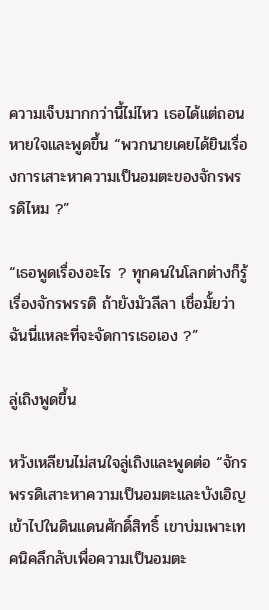ความเจ็บมากกว่านี้ไม่ไหว เธอได้แต่ถอนหายใจและพูดขึ้น “พวกนายเคยได้ยินเรื่องการเสาะหาความเป็นอมตะของจักรพรรดิไหม ?”

“เธอพูดเรื่องอะไร ? ทุกคนในโลกต่างก็รู้เรื่องจักรพรรดิ ถ้ายังมัวลีลา เชื่อมั้ยว่าฉันนี่แหละที่จะจัดการเธอเอง ?”

ลู่เถิงพูดขึ้น

หวังเหลียนไม่สนใจลู่เถิงและพูดต่อ “จักรพรรดิเสาะหาความเป็นอมตะและบังเอิญเข้าไปในดินแดนศักดิ์สิทธิ์ เขาบ่มเพาะเทคนิคลึกลับเพื่อความเป็นอมตะ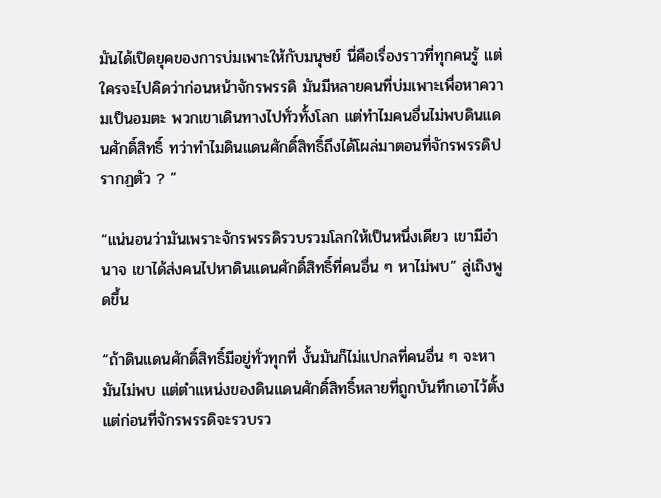มันได้เปิดยุคของการบ่มเพาะให้กับมนุษย์ นี่คือเรื่องราวที่ทุกคนรู้ แต่ใครจะไปคิดว่าก่อนหน้าจักรพรรดิ มันมีหลายคนที่บ่มเพาะเพื่อหาความเป็นอมตะ พวกเขาเดินทางไปทั่วทั้งโลก แต่ทำไมคนอื่นไม่พบดินแดนศักดิ์สิทธิ์ ทว่าทำไมดินแดนศักดิ์สิทธิ์ถึงได้โผล่มาตอนที่จักรพรรดิปรากฏตัว ? ”

“แน่นอนว่ามันเพราะจักรพรรดิรวบรวมโลกให้เป็นหนึ่งเดียว เขามีอำนาจ เขาได้ส่งคนไปหาดินแดนศักดิ์สิทธิ์ที่คนอื่น ๆ หาไม่พบ” ลู่เถิงพูดขึ้น

“ถ้าดินแดนศักดิ์สิทธิ์มีอยู่ทั่วทุกที่ งั้นมันก็ไม่แปกลที่คนอื่น ๆ จะหามันไม่พบ แต่ตำแหน่งของดินแดนศักดิ์สิทธิ์หลายที่ถูกบันทึกเอาไว้ตั้งแต่ก่อนที่จักรพรรดิจะรวบรว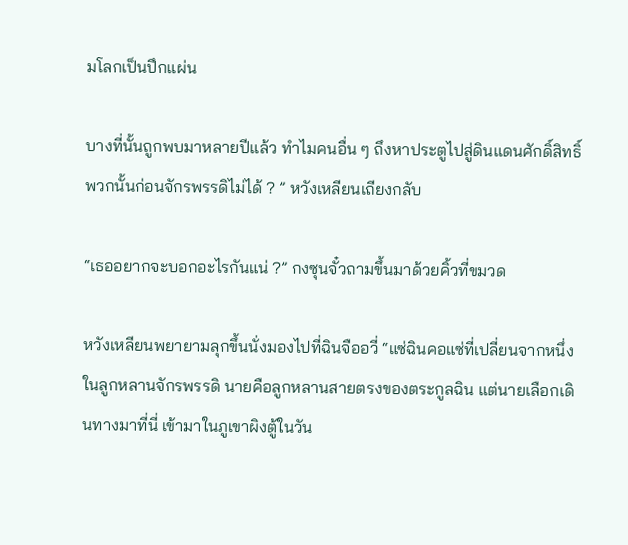มโลกเป็นปึกแผ่น

บางที่นั้นถูกพบมาหลายปีแล้ว ทำไมคนอื่น ๆ ถึงหาประตูไปสู่ดินแดนศักดิ์สิทธิ์พวกนั้นก่อนจักรพรรดิไม่ได้ ? ” หวังเหลียนเถียงกลับ

“เธออยากจะบอกอะไรกันแน่ ?” กงซุนจั๋วถามขึ้นมาด้วยคิ้วที่ขมวด

หวังเหลียนพยายามลุกขึ้นนั่งมองไปที่ฉินจืออวี่ “แซ่ฉินคอแซ่ที่เปลี่ยนจากหนึ่งในลูกหลานจักรพรรดิ นายคือลูกหลานสายตรงของตระกูลฉิน แต่นายเลือกเดินทางมาที่นี่ เข้ามาในภูเขาผิงตู้ในวัน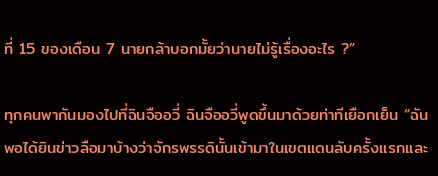ที่ 15 ของเดือน 7 นายกล้าบอกมั้ยว่านายไม่รู้เรื่องอะไร ?”

ทุกคนพากันมองไปที่ฉินจืออวี่ ฉินจืออวี่พูดขึ้นมาด้วยท่าทีเยือกเย็น “ฉันพอได้ยินข่าวลือมาบ้างว่าจักรพรรดินั้นเข้ามาในเขตแดนลับครั้งแรกและ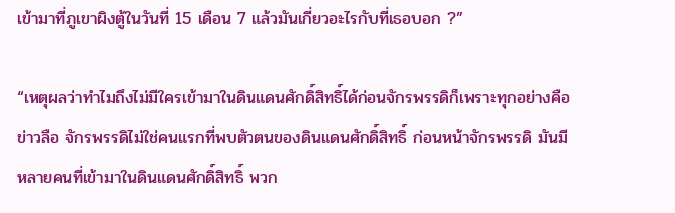เข้ามาที่ภูเขาผิงตู้ในวันที่ 15 เดือน 7 แล้วมันเกี่ยวอะไรกับที่เธอบอก ?”

“เหตุผลว่าทำไมถึงไม่มีใครเข้ามาในดินแดนศักดิ์สิทธิ์ได้ก่อนจักรพรรดิก็เพราะทุกอย่างคือข่าวลือ จักรพรรดิไม่ใช่คนแรกที่พบตัวตนของดินแดนศักดิ์สิทธิ์ ก่อนหน้าจักรพรรดิ มันมีหลายคนที่เข้ามาในดินแดนศักดิ์สิทธิ์ พวก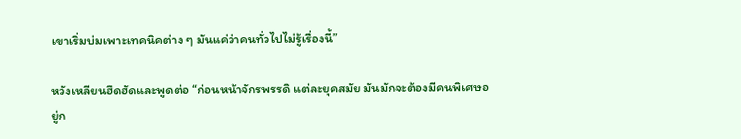เขาเริ่มบ่มเพาะเทคนิคต่าง ๆ มันแค่ว่าคนทั่วไปไม่รู้เรื่องนี้”

หวังเหลียนฮึดฮัดและพูดต่อ “ก่อนหน้าจักรพรรดิ แต่ละยุคสมัย มันมักจะต้องมีคนพิเศษอยู่ก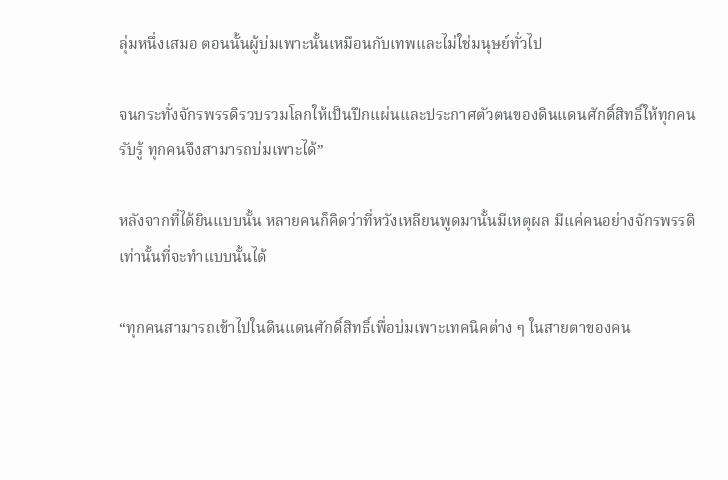ลุ่มหนึ่งเสมอ ตอนนั้นผู้บ่มเพาะนั้นเหมือนกับเทพและไม่ใช่มนุษย์ทั่วไป

จนกระทั่งจักรพรรดิรวบรวมโลกให้เป็นปึกแผ่นและประกาศตัวตนของดินแดนศักดิ์สิทธิ์ให้ทุกคนรับรู้ ทุกคนจึงสามารถบ่มเพาะได้”

หลังจากที่ได้ยินแบบนั้น หลายคนก็คิดว่าที่หวังเหลียนพูดมานั้นมีเหตุผล มีแค่คนอย่างจักรพรรดิเท่านั้นที่จะทำแบบนั้นได้

“ทุกคนสามารถเข้าไปในดินแดนศักดิ์สิทธิ์เพื่อบ่มเพาะเทคนิคต่าง ๆ ในสายตาของคน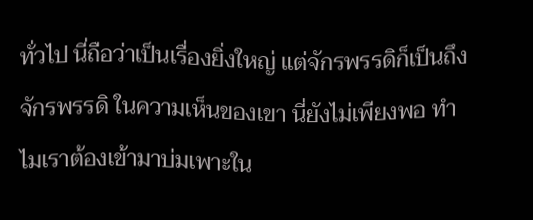ทั่วไป นี่ถือว่าเป็นเรื่องยิ่งใหญ่ แต่จักรพรรดิก็เป็นถึงจักรพรรดิ ในความเห็นของเขา นี่ยังไม่เพียงพอ ทำไมเราต้องเข้ามาบ่มเพาะใน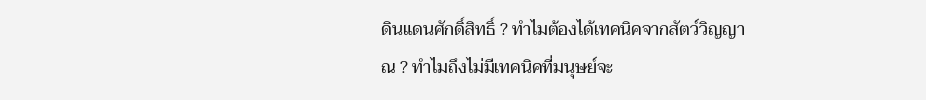ดินแดนศักดิ์สิทธิ์ ? ทำไมต้องได้เทคนิคจากสัตว์วิญญาณ ? ทำไมถึงไม่มีเทคนิคที่มนุษย์จะ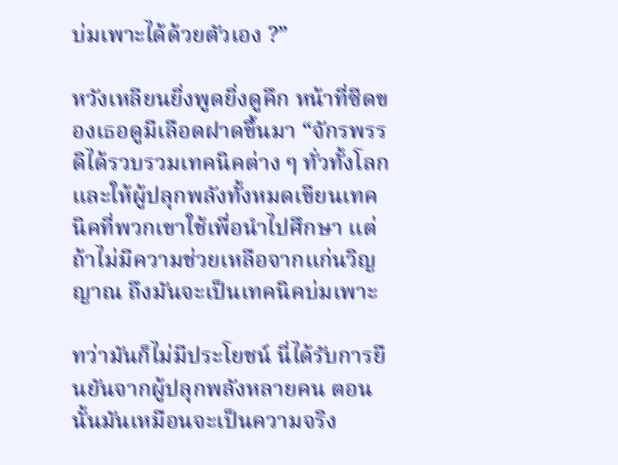บ่มเพาะได้ด้วยตัวเอง ?”

หวังเหลียนยิ่งพูดยิ่งดูคึก หน้าที่ซีดของเธอดูมีเลือดฝาดขึ้นมา “จักรพรรดิได้รวบรวมเทคนิคต่าง ๆ ทั่วทั้งโลกและให้ผู้ปลุกพลังทั้งหมดเขียนเทคนิคที่พวกเขาใช้เพื่อนำไปศึกษา แต่ถ้าไม่มีความช่วยเหลือจากแก่นวิญญาณ ถึงมันจะเป็นเทคนิคบ่มเพาะ

ทว่ามันก็ไม่มีประโยชน์ นี่ได้รับการยืนยันจากผู้ปลุกพลังหลายคน ตอนนั้นมันเหมือนจะเป็นความจริง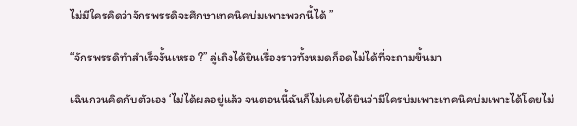ไม่มีใครคิดว่าจักรพรรดิจะศึกษาเทคนิคบ่มเพาะพวกนี้ได้ ”

“จักรพรรดิทำสำเร็จงั้นเหรอ ?” ลู่เถิงได้ยินเรื่องราวทั้งหมดก็อดไม่ได้ที่จะถามขึ้นมา

เฉินกวนคิดกับตัวเอง ‘ไม่ได้ผลอยู่แล้ว จนตอนนี้ฉันก็ไม่เคยได้ยินว่ามีใครบ่มเพาะเทคนิคบ่มเพาะได้โดยไม่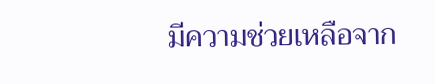มีความช่วยเหลือจาก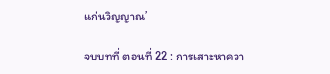แก่นวิญญาณ’

จบบทที่ ตอนที่ 22 : การเสาะหาควา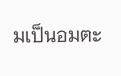มเป็นอมตะ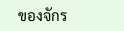ของจักร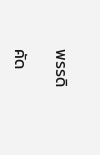พรรดิ

คัด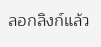ลอกลิงก์แล้ว